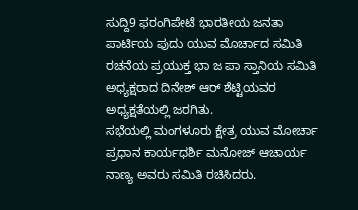ಸುದ್ದಿ9 ಫರಂಗಿಪೇಟೆ ಭಾರತೀಯ ಜನತಾ ಪಾರ್ಟಿಯ ಪುದು ಯುವ ಮೊರ್ಚಾದ ಸಮಿತಿ ರಚನೆಯ ಪ್ರಯುಕ್ತ ಭಾ ಜ ಪಾ ಸ್ತಾನಿಯ ಸಮಿತಿ ಅಧ್ಯಕ್ಷರಾದ ದಿನೇಶ್ ಆರ್ ಶೆಟ್ಟಿಯವರ ಅಧ್ಯಕ್ಷತೆಯಲ್ಲಿ ಜರಗಿತು.
ಸಭೆಯಲ್ಲಿ ಮಂಗಳೂರು ಕ್ಷೇತ್ರ ಯುವ ಮೋರ್ಚಾ ಪ್ರಧಾನ ಕಾರ್ಯಧರ್ಶಿ ಮನೋಜ್ ಆಚಾರ್ಯ ನಾಣ್ಯ ಅವರು ಸಮಿತಿ ರಚಿಸಿದರು.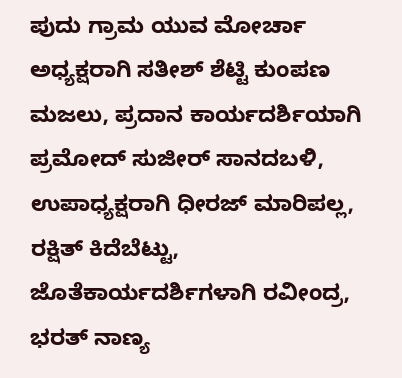ಪುದು ಗ್ರಾಮ ಯುವ ಮೋರ್ಚಾ ಅಧ್ಯಕ್ಷರಾಗಿ ಸತೀಶ್ ಶೆಟ್ಟಿ ಕುಂಪಣ ಮಜಲು, ಪ್ರದಾನ ಕಾರ್ಯದರ್ಶಿಯಾಗಿ ಪ್ರಮೋದ್ ಸುಜೀರ್ ಸಾನದಬಳಿ, ಉಪಾಧ್ಯಕ್ಷರಾಗಿ ಧೀರಜ್ ಮಾರಿಪಲ್ಲ, ರಕ್ಷಿತ್ ಕಿದೆಬೆಟ್ಟು, ಜೊತೆಕಾರ್ಯದರ್ಶಿಗಳಾಗಿ ರವೀಂದ್ರ, ಭರತ್ ನಾಣ್ಯ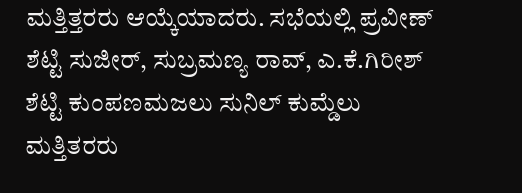ಮತ್ತಿತ್ತರರು ಆಯ್ಕೆಯಾದರು. ಸಭೆಯಲ್ಲಿ ಪ್ರವೀಣ್ ಶೆಟ್ಟಿ ಸುಜೀರ್, ಸುಬ್ರಮಣ್ಯ ರಾವ್, ಎ.ಕೆ.ಗಿರೀಶ್ ಶೆಟ್ಟಿ ಕುಂಪಣಮಜಲು ಸುನಿಲ್ ಕುಮ್ಡೆಲು ಮತ್ತಿತರರು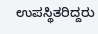ಉಪಸ್ಥಿತರಿದ್ದರು